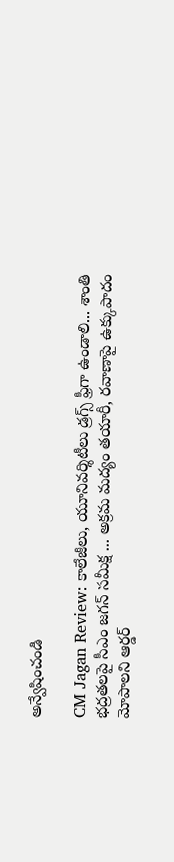అన్వేషించండి

CM Jagan Review: కాలేజీలు, యూనివర్శిటీలు డ్రగ్స్ ఫ్రీగా ఉండాలి... శాంతి భద్రతలపై సీఎం జగన్ సమీక్ష ... అక్రమ మద్యం తయారీ, రవాణాపై ఉక్కుపాదం మోపాలని ఆర్డర్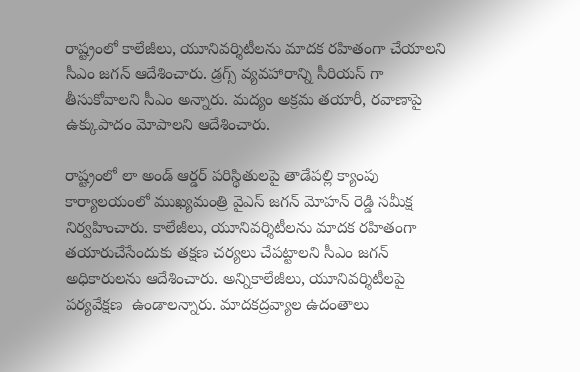రాష్ట్రంలో కాలేజీలు, యూనివర్శిటీలను మాదక రహితంగా చేయాలని సీఎం జగన్ ఆదేశించారు. డ్రగ్స్ వ్యవహారాన్ని సీరియస్ గా తీసుకోవాలని సీఎం అన్నారు. మద్యం అక్రమ తయారీ, రవాణాపై ఉక్కుపాదం మోపాలని ఆదేశించారు.

రాష్ట్రంలో లా అండ్ ఆర్డర్ పరిస్థితులపై తాడేపల్లి క్యాంపు కార్యాలయంలో ముఖ్యమంత్రి వైఎస్ జగన్‌ మోహన్ రెడ్డి సమీక్ష నిర్వహించారు. కాలేజీలు, యూనివర్శిటీలను మాదక రహితంగా తయారుచేసేందుకు తక్షణ చర్యలు చేపట్టాలని సీఎం జగన్ అధికారులను ఆదేశించారు. అన్నికాలేజీలు, యూనివర్శిటీలపై పర్యవేక్షణ  ఉండాలన్నారు. మాదకద్రవ్యాల ఉదంతాలు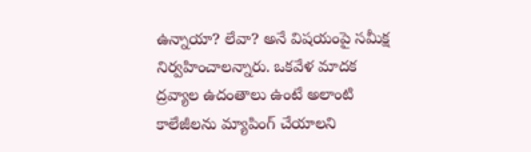ఉన్నాయా? లేవా? అనే విషయంపై సమీక్ష నిర్వహించాలన్నారు. ఒకవేళ మాదక ద్రవ్యాల ఉదంతాలు ఉంటే అలాంటి కాలేజీలను మ్యాపింగ్‌ చేయాలని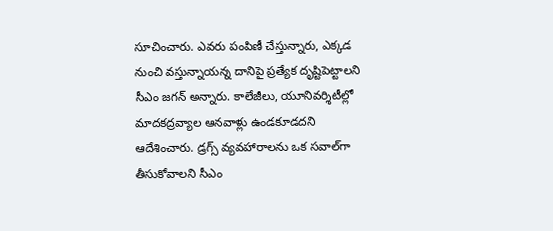సూచించారు. ఎవరు పంపిణీ చేస్తున్నారు, ఎక్కడ నుంచి వస్తున్నాయన్న దానిపై ప్రత్యేక దృష్టిపెట్టాలని సీఎం జగన్ అన్నారు. కాలేజీలు, యూనివర్శిటీల్లో మాదకద్రవ్యాల ఆనవాళ్లు ఉండకూడదని ఆదేశించారు. డ్రగ్స్ వ్యవహారాలను ఒక సవాల్‌గా తీసుకోవాలని సీఎం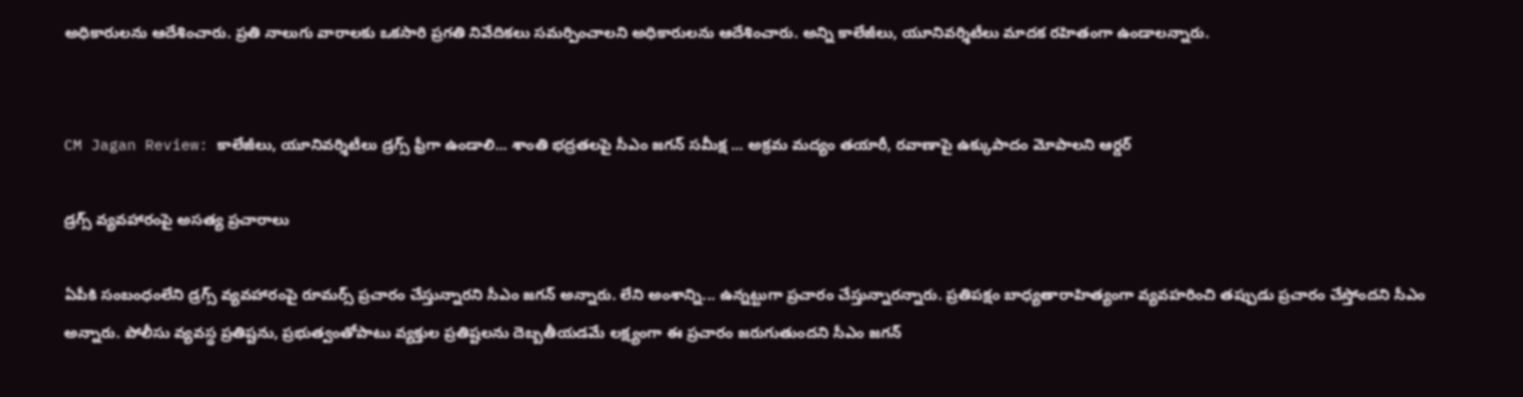అధికారులను ఆదేశించారు. ప్రతి నాలుగు వారాలకు ఒకసారి ప్రగతి నివేదికలు సమర్పించాలని అధికారులను ఆదేశించారు. అన్ని కాలేజీలు, యూనివర్శిటీలు మాదక రహితంగా ఉండాలన్నారు.


CM Jagan Review: కాలేజీలు, యూనివర్శిటీలు డ్రగ్స్ ఫ్రీగా ఉండాలి... శాంతి భద్రతలపై సీఎం జగన్ సమీక్ష ... అక్రమ మద్యం తయారీ, రవాణాపై ఉక్కుపాదం మోపాలని ఆర్డర్

డ్రగ్స్ వ్యవహారంపై అసత్య ప్రచారాలు

ఏపీకి సంబంధంలేని డ్రగ్స్ వ్యవహారంపై రూమర్స్ ప్రచారం చేస్తున్నారని సీఎం జగన్ అన్నారు. లేని అంశాన్ని... ఉన్నట్టుగా ప్రచారం చేస్తున్నారన్నారు. ప్రతిపక్షం బాధ్యతారాహిత్యంగా వ్యవహరించి తప్పుడు ప్రచారం చేస్తోందని సీఎం అన్నారు. పోలీసు వ్యవస్థ ప్రతిష్టను, ప్రభుత్వంతోపాటు వ్యక్తుల ప్రతిష్టలను దెబ్బతీయడమే లక్ష్యంగా ఈ ప్రచారం జరుగుతుందని సీఎం జగన్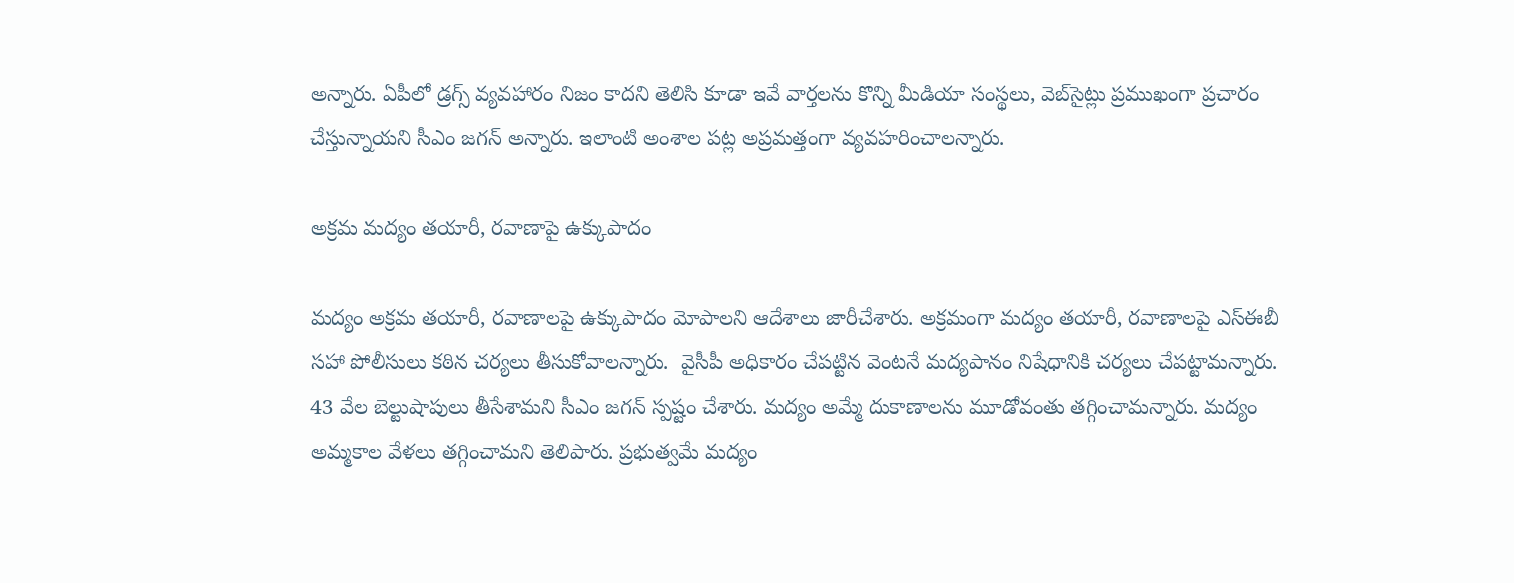అన్నారు. ఏపీలో డ్రగ్స్‌ వ్యవహారం నిజం కాదని తెలిసి కూడా ఇవే వార్తలను కొన్ని మీడియా సంస్థలు, వెబ్‌సైట్లు ప్రముఖంగా ప్రచారం చేస్తున్నాయని సీఎం జగన్ అన్నారు. ఇలాంటి అంశాల పట్ల అప్రమత్తంగా వ్యవహరించాలన్నారు.

అక్రమ మద్యం తయారీ, రవాణాపై ఉక్కుపాదం

మద్యం అక్రమ తయారీ, రవాణాలపై ఉక్కుపాదం మోపాలని ఆదేశాలు జారీచేశారు. అక్రమంగా మద్యం తయారీ, రవాణాలపై ఎస్‌ఈబీ సహా పోలీసులు కఠిన చర్యలు తీసుకోవాలన్నారు.  వైసీపీ అధికారం చేపట్టిన వెంటనే మద్యపానం నిషేధానికి చర్యలు చేపట్టామన్నారు. 43 వేల బెల్టుషాపులు తీసేశామని సీఎం జగన్ స్పష్టం చేశారు. మద్యం అమ్మే దుకాణాలను మూడోవంతు తగ్గించామన్నారు. మద్యం అమ్మకాల వేళలు తగ్గించామని తెలిపారు. ప్రభుత్వమే మద్యం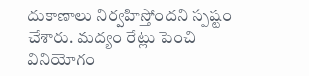దుకాణాలు నిర్వహిస్తోందని స్పష్టం చేశారు. మద్యం రేట్లు పెంచి వినియోగం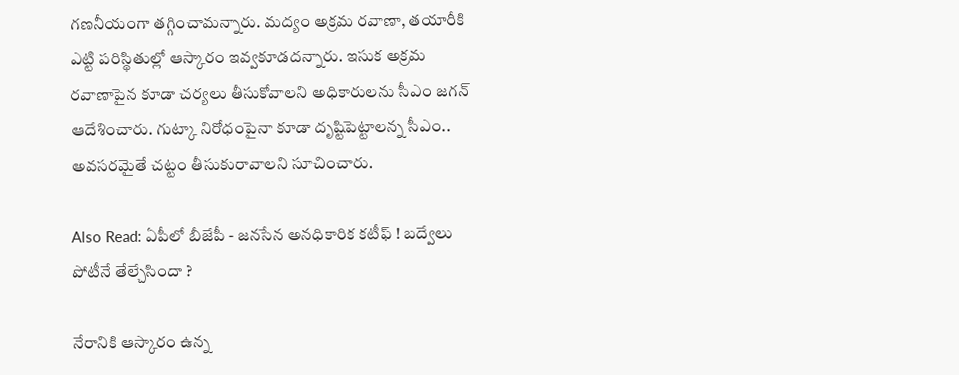గణనీయంగా తగ్గించామన్నారు. మద్యం అక్రమ రవాణా, తయారీకి ఎట్టి పరిస్థితుల్లో ఆస్కారం ఇవ్వకూడదన్నారు. ఇసుక అక్రమ రవాణాపైన కూడా చర్యలు తీసుకోవాలని అధికారులను సీఎం జగన్ ఆదేశించారు. గుట్కా నిరోధంపైనా కూడా దృష్టిపెట్టాలన్న సీఎం.. అవసరమైతే చట్టం తీసుకురావాలని సూచించారు.

Also Read: ఏపీలో బీజేపీ - జనసేన అనధికారిక కటీఫ్ ! బద్వేలు పోటీనే తేల్చేసిందా ?

నేరానికి ఆస్కారం ఉన్న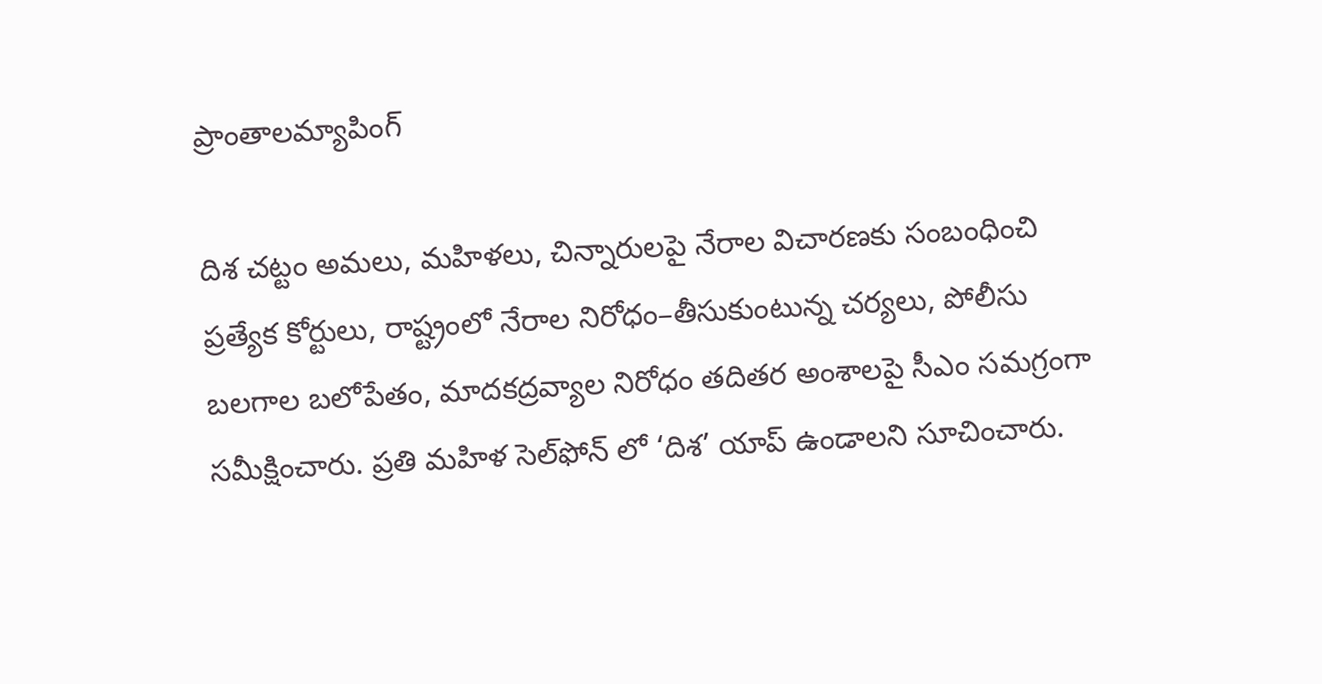ప్రాంతాలమ్యాపింగ్

దిశ చట్టం అమలు, మహిళలు, చిన్నారులపై నేరాల విచారణకు సంబంధించి ప్రత్యేక కోర్టులు, రాష్ట్రంలో నేరాల నిరోధం–తీసుకుంటున్న చర్యలు, పోలీసు బలగాల బలోపేతం, మాదకద్రవ్యాల నిరోధం తదితర అంశాలపై సీఎం సమగ్రంగా సమీక్షించారు. ప్రతి మహిళ సెల్‌ఫోన్ లో ‘దిశ’ యాప్‌ ఉండాలని సూచించారు.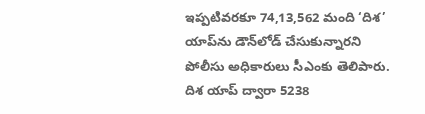ఇప్పటివరకూ 74,13,562 మంది ‘దిశ’ యాప్‌ను డౌన్‌లోడ్ చేసుకున్నారని పోలీసు అధికారులు సీఎంకు తెలిపారు. దిశ యాప్‌ ద్వారా 5238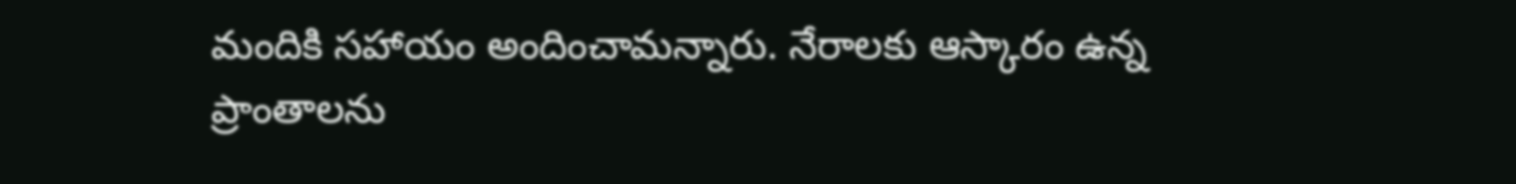మందికి సహాయం అందించామన్నారు. నేరాలకు ఆస్కారం ఉన్న ప్రాంతాలను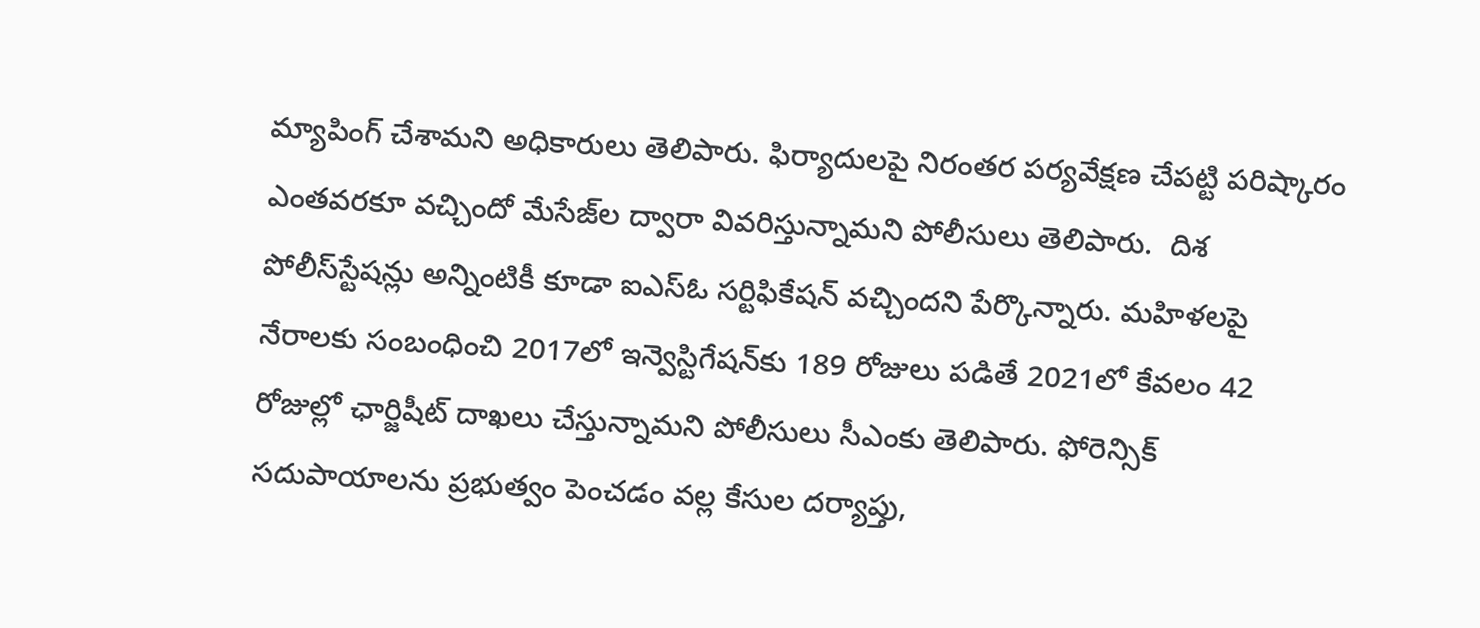మ్యాపింగ్‌ చేశామని అధికారులు తెలిపారు. ఫిర్యాదులపై నిరంతర పర్యవేక్షణ చేపట్టి పరిష్కారం ఎంతవరకూ వచ్చిందో మేసేజ్‌ల ద్వారా వివరిస్తున్నామని పోలీసులు తెలిపారు.  దిశ పోలీస్‌స్టేషన్లు అన్నింటికీ కూడా ఐఎస్‌ఓ సర్టిఫికేషన్‌ వచ్చిందని పేర్కొన్నారు. మహిళలపై నేరాలకు సంబంధించి 2017లో ఇన్వెస్టిగేషన్‌కు 189 రోజులు పడితే 2021లో కేవలం 42 రోజుల్లో ఛార్జిషీట్‌ దాఖలు చేస్తున్నామని పోలీసులు సీఎంకు తెలిపారు. ఫోరెన్సిక్‌ సదుపాయాలను ప్రభుత్వం పెంచడం వల్ల కేసుల దర్యాప్తు,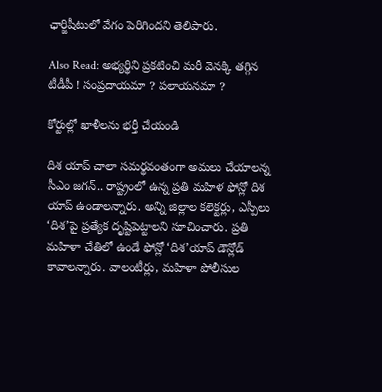ఛార్జిషీటులో వేగం పెరిగిందని తెలిపారు.

Also Read: అభ్యర్థిని ప్రకటించి మరీ వెనక్కి తగ్గిన టీడీపీ ! సంప్రదాయమా ? పలాయనమా ?

కోర్టుల్లో ఖాళీలను భర్తీ చేయండి

దిశ యాప్ చాలా సమర్థవంతంగా అమలు చేయాలన్న సీఎం జగన్.. రాష్ట్రంలో ఉన్న ప్రతి మహిళ ఫోన్లో దిశ యాప్‌ ఉండాలన్నారు. అన్ని జిల్లాల కలెక్టర్లు, ఎస్పీలు ‘దిశ’పై ప్రత్యేక దృష్టిపెట్టాలని సూచించారు. ప్రతి మహిళా చేతిలో ఉండే ఫోన్లో ‘దిశ’యాప్‌ డౌన్లోడ్‌ కావాలన్నారు. వాలంటీర్లు, మహిళా పోలీసుల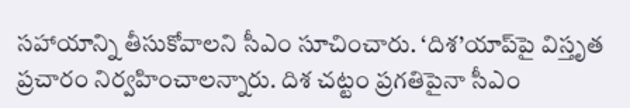సహాయాన్ని తీసుకోవాలని సీఎం సూచించారు. ‘దిశ’యాప్‌పై విస్తృత ప్రచారం నిర్వహించాలన్నారు. దిశ చట్టం ప్రగతిపైనా సీఎం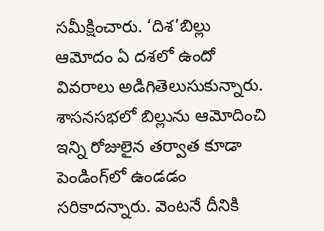సమీక్షించారు. ‘దిశ’బిల్లు ఆమోదం ఏ దశలో ఉందో వివరాలు అడిగితెలుసుకున్నారు. శాసనసభలో బిల్లును ఆమోదించి ఇన్ని రోజులైన తర్వాత కూడా పెండింగ్‌లో ఉండడం సరికాదన్నారు. వెంటనే దీనికి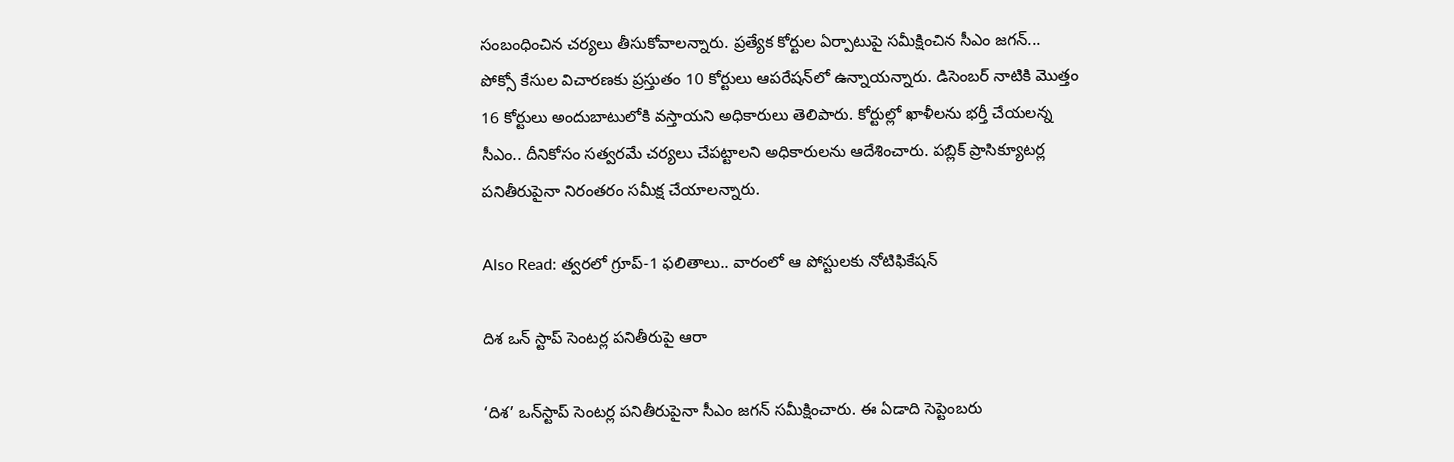సంబంధించిన చర్యలు తీసుకోవాలన్నారు. ప్రత్యేక కోర్టుల ఏర్పాటుపై సమీక్షించిన సీఎం జగన్... పోక్సో కేసుల విచారణకు ప్రస్తుతం 10 కోర్టులు ఆపరేషన్‌లో ఉన్నాయన్నారు. డిసెంబర్‌ నాటికి మొత్తం 16 కోర్టులు అందుబాటులోకి వస్తాయని అధికారులు తెలిపారు. కోర్టుల్లో ఖాళీలను భర్తీ చేయలన్న సీఎం.. దీనికోసం సత్వరమే చర్యలు చేపట్టాలని అధికారులను ఆదేశించారు. పబ్లిక్‌ ప్రాసిక్యూటర్ల పనితీరుపైనా నిరంతరం సమీక్ష చేయాలన్నారు.

Also Read: త్వరలో గ్రూప్‌-1 ఫలితాలు.. వారంలో ఆ పోస్టులకు నోటిఫికేషన్

దిశ ఒన్ స్టాప్ సెంటర్ల పనితీరుపై ఆరా

‘దిశ’ ఒన్‌స్టాప్‌ సెంటర్ల పనితీరుపైనా సీఎం జగన్ సమీక్షించారు. ఈ ఏడాది సెప్టెంబరు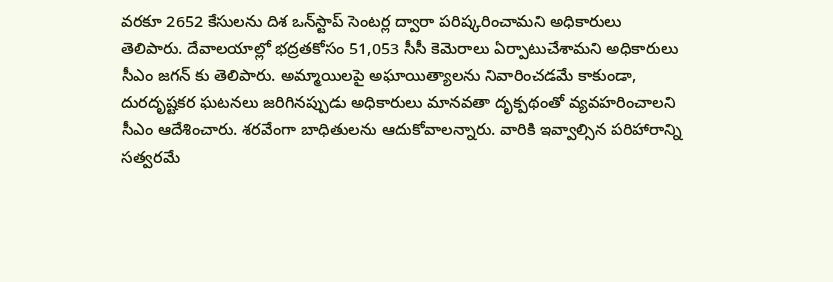వరకూ 2652 కేసులను దిశ ఒన్‌స్టాప్‌ సెంటర్ల ద్వారా పరిష్కరించామని అధికారులు తెలిపారు. దేవాలయాల్లో భద్రతకోసం 51,053 సీసీ కెమెరాలు ఏర్పాటుచేశామని అధికారులు సీఎం జగన్ కు తెలిపారు. అమ్మాయిలపై అఘాయిత్యాలను నివారించడమే కాకుండా, దురదృష్టకర ఘటనలు జరిగినప్పుడు అధికారులు మానవతా దృక్పథంతో వ్యవహరించాలని సీఎం ఆదేశించారు. శరవేంగా బాధితులను ఆదుకోవాలన్నారు. వారికి ఇవ్వాల్సిన పరిహారాన్ని సత్వరమే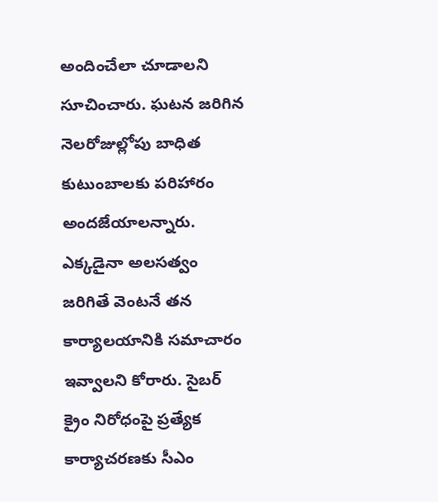అందించేలా చూడాలని సూచించారు. ఘటన జరిగిన నెలరోజుల్లోపు బాధిత కుటుంబాలకు పరిహారం అందజేయాలన్నారు. ఎక్కడైనా అలసత్వం జరిగితే వెంటనే తన కార్యాలయానికి సమాచారం ఇవ్వాలని కోరారు. సైబర్‌ క్రైం నిరోధంపై ప్రత్యేక కార్యాచరణకు సీఎం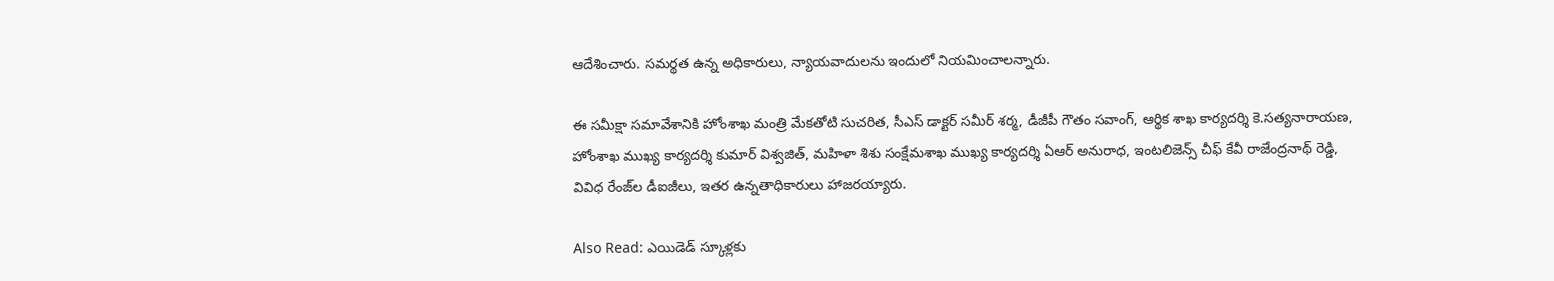ఆదేశించారు. సమర్థత ఉన్న అధికారులు, న్యాయవాదులను ఇందులో నియమించాలన్నారు.

ఈ సమీక్షా సమావేశానికి హోంశాఖ మంత్రి మేకతోటి సుచరిత, సీఎస్‌ డాక్టర్‌ సమీర్‌ శర్మ, డీజీపీ గౌతం సవాంగ్, ఆర్థిక శాఖ కార్యదర్శి కె.సత్యనారాయణ, హోంశాఖ ముఖ్య కార్యదర్శి కుమార్‌ విశ్వజిత్, మహిళా శిశు సంక్షేమశాఖ ముఖ్య కార్యదర్శి ఏఆర్‌ అనురాధ, ఇంటలిజెన్స్‌ చీఫ్‌ కేవీ రాజేంద్రనాథ్‌ రెడ్డి,  వివిధ రేంజ్‌ల డీఐజీలు, ఇతర ఉన్నతాధికారులు హాజరయ్యారు.

Also Read: ఎయిడెడ్ స్కూళ్లకు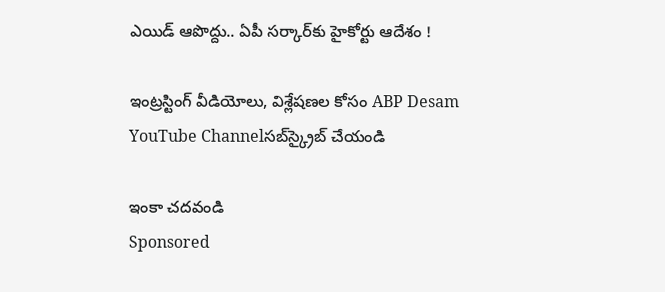ఎయిడ్ ఆపొద్దు.. ఏపీ సర్కార్‌కు హైకోర్టు ఆదేశం !

ఇంట్రస్టింగ్‌ వీడియోలు, విశ్లేషణల కోసం ABP Desam YouTube Channelసబ్‌స్క్రైబ్‌ చేయండి

ఇంకా చదవండి
Sponsored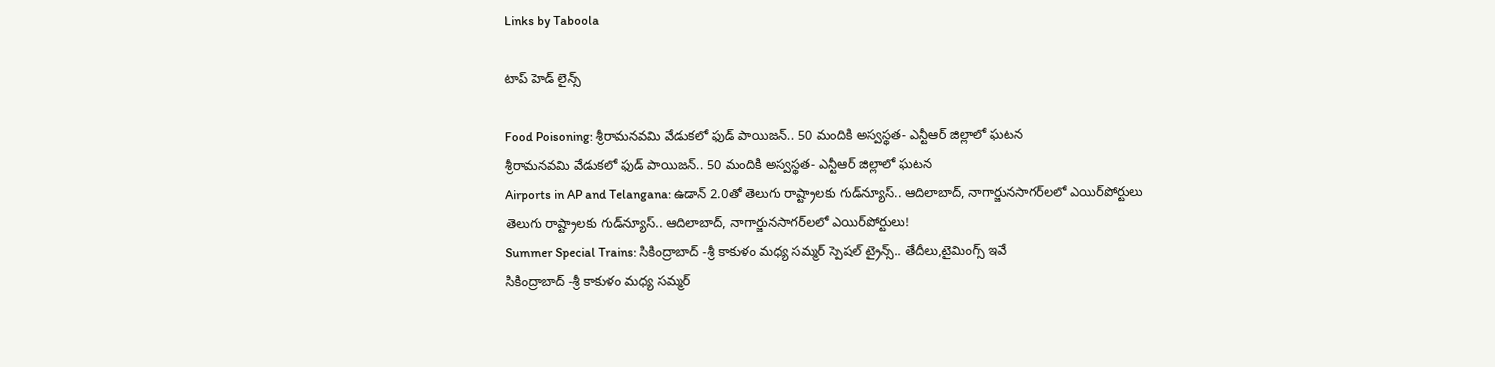Links by Taboola

టాప్ హెడ్ లైన్స్

Food Poisoning: శ్రీరామనవమి వేడుకలో ఫుడ్ పాయిజన్.. 50 మందికి అస్వస్థత- ఎన్టీఆర్ జిల్లాలో ఘటన
శ్రీరామనవమి వేడుకలో ఫుడ్ పాయిజన్.. 50 మందికి అస్వస్థత- ఎన్టీఆర్ జిల్లాలో ఘటన
Airports in AP and Telangana: ఉడాన్‌ 2.0తో తెలుగు రాష్ట్రాలకు గుడ్‌న్యూస్.. ఆదిలాబాద్, నాగార్జునసాగర్‌లలో ఎయిర్‌పోర్టులు
తెలుగు రాష్ట్రాలకు గుడ్‌న్యూస్.. ఆదిలాబాద్, నాగార్జునసాగర్‌లలో ఎయిర్‌పోర్టులు!
Summer Special Trains: సికింద్రాబాద్ -శ్రీ కాకుళం మధ్య సమ్మర్ స్పెషల్ ట్రైన్స్.. తేదీలు,టైమింగ్స్ ఇవే
సికింద్రాబాద్ -శ్రీ కాకుళం మధ్య సమ్మర్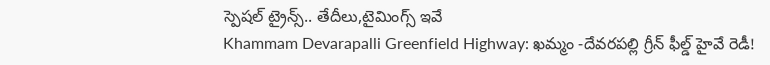స్పెషల్ ట్రైన్స్.. తేదీలు,టైమింగ్స్ ఇవే
Khammam Devarapalli Greenfield Highway: ఖమ్మం -దేవరపల్లి గ్రీన్ ఫీల్డ్ హైవే రెడీ!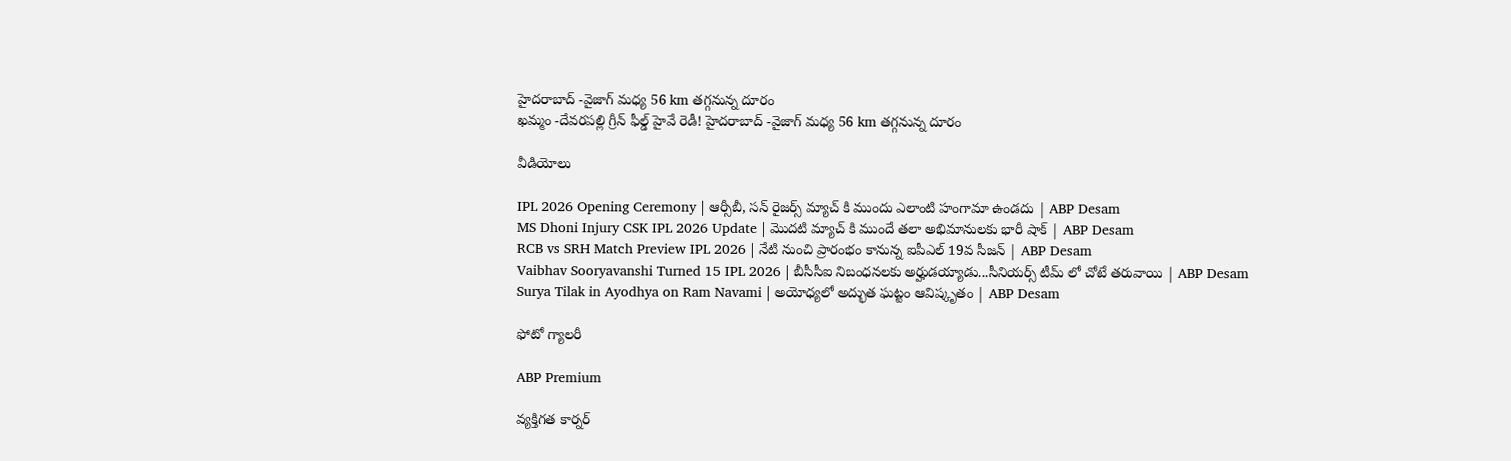హైదరాబాద్ -వైజాగ్ మధ్య 56 km తగ్గనున్న దూరం
ఖమ్మం -దేవరపల్లి గ్రీన్ ఫీల్డ్ హైవే రెడీ! హైదరాబాద్ -వైజాగ్ మధ్య 56 km తగ్గనున్న దూరం

వీడియోలు

IPL 2026 Opening Ceremony | ఆర్సీబీ, సన్ రైజర్స్ మ్యాచ్ కి ముందు ఎలాంటి హంగామా ఉండదు | ABP Desam
MS Dhoni Injury CSK IPL 2026 Update | మొదటి మ్యాచ్ కి ముందే తలా అభిమానులకు భారీ షాక్ | ABP Desam
RCB vs SRH Match Preview IPL 2026 | నేటి నుంచి ప్రారంభం కానున్న ఐపీఎల్ 19వ సీజన్ | ABP Desam
Vaibhav Sooryavanshi Turned 15 IPL 2026 | బీసీసీఐ నిబంధనలకు అర్హుడయ్యాడు...సీనియర్స్ టీమ్ లో చోటే తరువాయి | ABP Desam
Surya Tilak in Ayodhya on Ram Navami | అయోధ్యలో అద్భుత ఘట్టం ఆవిష్కృతం | ABP Desam

ఫోటో గ్యాలరీ

ABP Premium

వ్యక్తిగత కార్నర్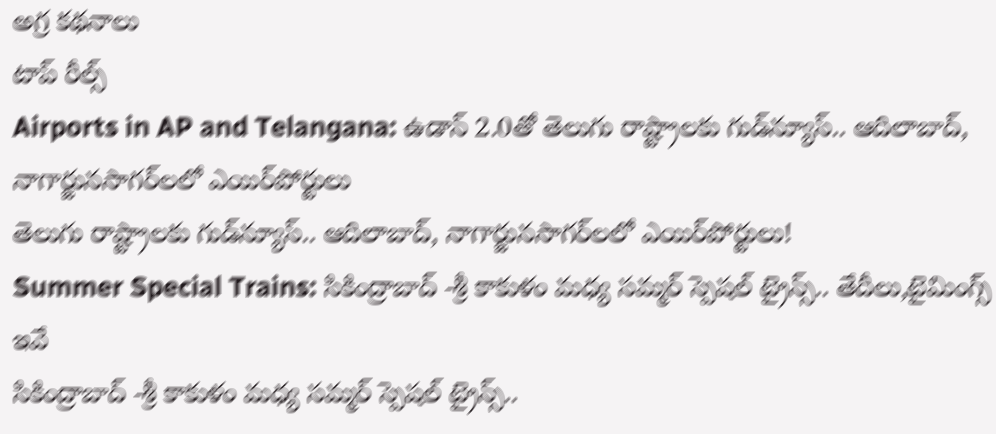అగ్ర కథనాలు
టాప్ రీల్స్
Airports in AP and Telangana: ఉడాన్‌ 2.0తో తెలుగు రాష్ట్రాలకు గుడ్‌న్యూస్.. ఆదిలాబాద్, నాగార్జునసాగర్‌లలో ఎయిర్‌పోర్టులు
తెలుగు రాష్ట్రాలకు గుడ్‌న్యూస్.. ఆదిలాబాద్, నాగార్జునసాగర్‌లలో ఎయిర్‌పోర్టులు!
Summer Special Trains: సికింద్రాబాద్ -శ్రీ కాకుళం మధ్య సమ్మర్ స్పెషల్ ట్రైన్స్.. తేదీలు,టైమింగ్స్ ఇవే
సికింద్రాబాద్ -శ్రీ కాకుళం మధ్య సమ్మర్ స్పెషల్ ట్రైన్స్..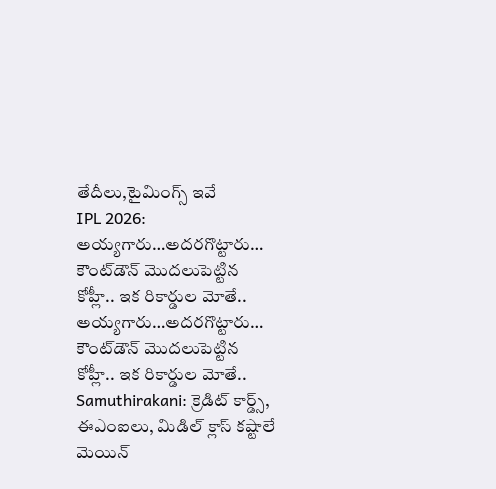తేదీలు,టైమింగ్స్ ఇవే
IPL 2026: అయ్యగారు…అదరగొట్టారు…  కౌంట్‌డౌన్ మొదలుపెట్టిన కోహ్లీ.. ఇక రికార్డుల మోతే..
అయ్యగారు…అదరగొట్టారు…  కౌంట్‌డౌన్ మొదలుపెట్టిన కోహ్లీ.. ఇక రికార్డుల మోతే..
Samuthirakani: క్రెడిట్ కార్డ్స్, ఈఎంఐలు, మిడిల్ క్లాస్ కష్టాలే మెయిన్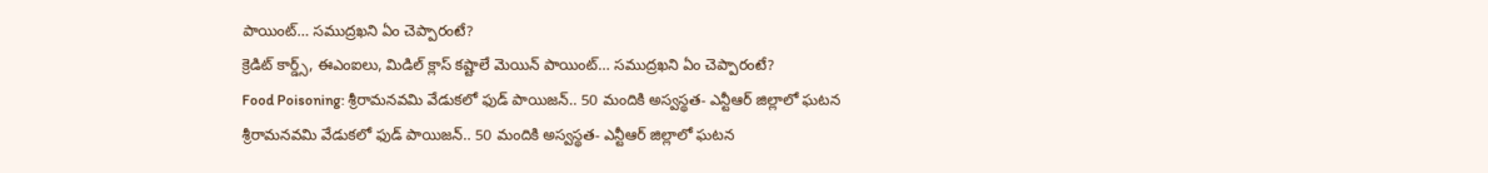పాయింట్... సముద్రఖని ఏం చెప్పారంటే?
క్రెడిట్ కార్డ్స్, ఈఎంఐలు, మిడిల్ క్లాస్ కష్టాలే మెయిన్ పాయింట్... సముద్రఖని ఏం చెప్పారంటే?
Food Poisoning: శ్రీరామనవమి వేడుకలో ఫుడ్ పాయిజన్.. 50 మందికి అస్వస్థత- ఎన్టీఆర్ జిల్లాలో ఘటన
శ్రీరామనవమి వేడుకలో ఫుడ్ పాయిజన్.. 50 మందికి అస్వస్థత- ఎన్టీఆర్ జిల్లాలో ఘటన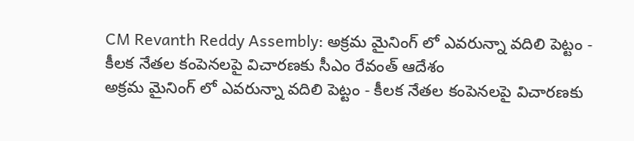CM Revanth Reddy Assembly: అక్రమ మైనింగ్ లో ఎవరున్నా వదిలి పెట్టం - కీలక నేతల కంపెనలపై విచారణకు సీఎం రేవంత్ ఆదేశం
అక్రమ మైనింగ్ లో ఎవరున్నా వదిలి పెట్టం - కీలక నేతల కంపెనలపై విచారణకు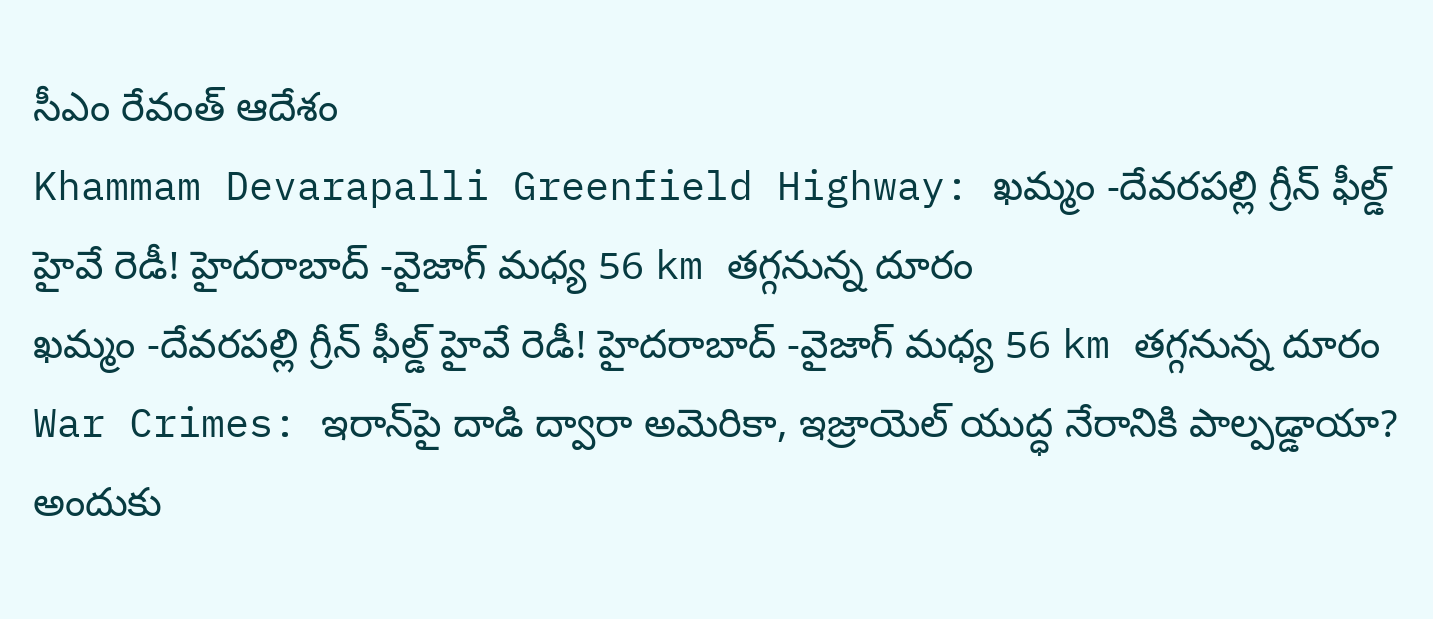సీఎం రేవంత్ ఆదేశం
Khammam Devarapalli Greenfield Highway: ఖమ్మం -దేవరపల్లి గ్రీన్ ఫీల్డ్ హైవే రెడీ! హైదరాబాద్ -వైజాగ్ మధ్య 56 km తగ్గనున్న దూరం
ఖమ్మం -దేవరపల్లి గ్రీన్ ఫీల్డ్ హైవే రెడీ! హైదరాబాద్ -వైజాగ్ మధ్య 56 km తగ్గనున్న దూరం
War Crimes: ఇరాన్‌పై దాడి ద్వారా అమెరికా, ఇజ్రాయెల్ యుద్ధ నేరానికి పాల్పడ్డాయా? అందుకు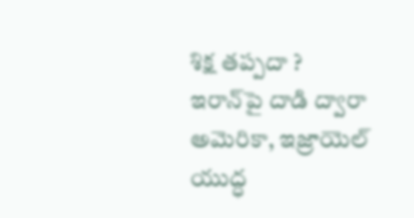శిక్ష తప్పదా ?
ఇరాన్‌పై దాడి ద్వారా అమెరికా, ఇజ్రాయెల్ యుద్ధ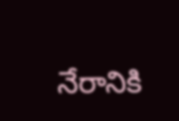నేరానికి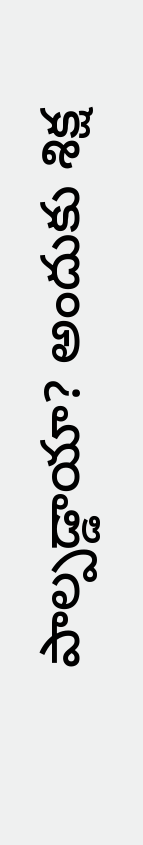పాల్పడ్డాయా? అందుకు శిక్ష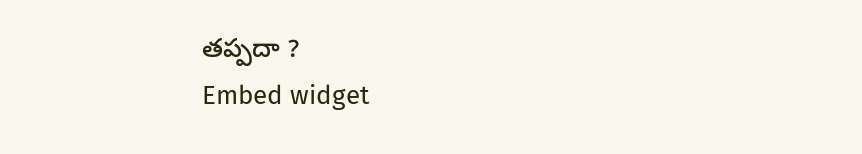తప్పదా ?
Embed widget